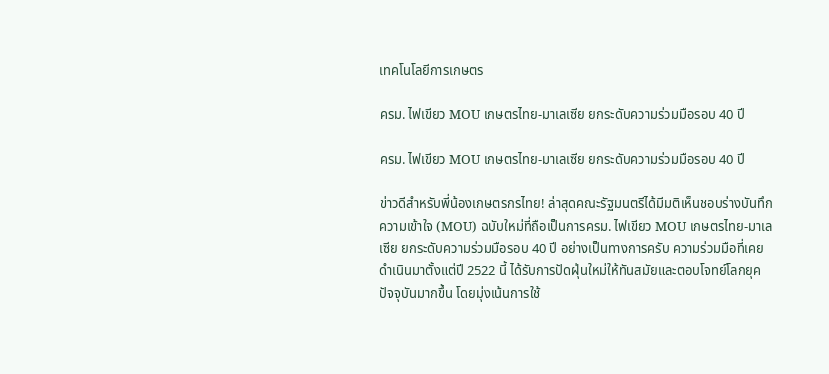เทคโนโลยีการเกษตร

ครม. ไฟเขียว MOU เกษตรไทย-มาเลเซีย ยกระดับความร่วมมือรอบ 40 ปี

ครม. ไฟเขียว MOU เกษตรไทย-มาเลเซีย ยกระดับความร่วมมือรอบ 40 ปี

ข่าวดีสำหรับพี่น้องเกษตรกรไทย! ล่าสุดคณะรัฐมนตรีได้มีมติเห็นชอบร่างบันทึกความเข้าใจ (MOU) ฉบับใหม่ที่ถือเป็นการครม. ไฟเขียว MOU เกษตรไทย-มาเลเซีย ยกระดับความร่วมมือรอบ 40 ปี อย่างเป็นทางการครับ ความร่วมมือที่เคยดำเนินมาตั้งแต่ปี 2522 นี้ ได้รับการปัดฝุ่นใหม่ให้ทันสมัยและตอบโจทย์โลกยุคปัจจุบันมากขึ้น โดยมุ่งเน้นการใช้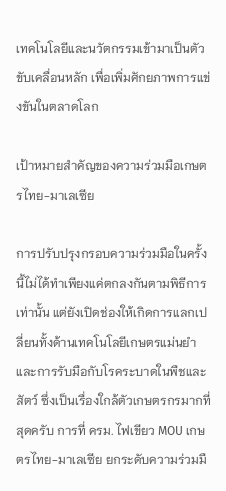เทคโนโลยีและนวัตกรรมเข้ามาเป็นตัวขับเคลื่อนหลัก เพื่อเพิ่มศักยภาพการแข่งขันในตลาดโลก

เป้าหมายสำคัญของความร่วมมือเกษตรไทย-มาเลเซีย

การปรับปรุงกรอบความร่วมมือในครั้งนี้ไม่ได้ทำเพียงแค่ตกลงกันตามพิธีการเท่านั้น แต่ยังเปิดช่องให้เกิดการแลกเปลี่ยนทั้งด้านเทคโนโลยีเกษตรแม่นยำและการรับมือกับโรคระบาดในพืชและสัตว์ ซึ่งเป็นเรื่องใกล้ตัวเกษตรกรมากที่สุดครับ การที่ ครม. ไฟเขียว MOU เกษตรไทย-มาเลเซีย ยกระดับความร่วมมื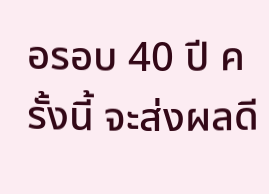อรอบ 40 ปี ครั้งนี้ จะส่งผลดี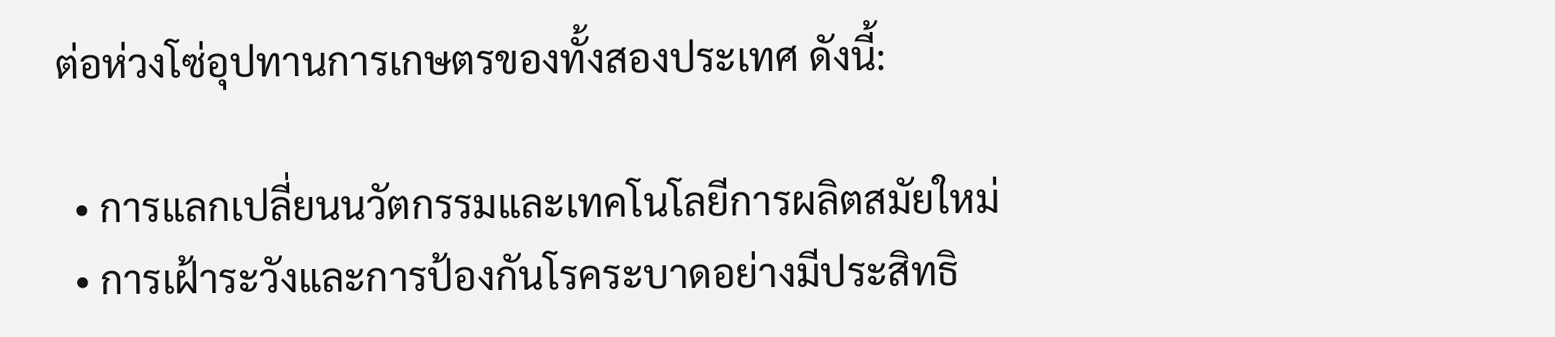ต่อห่วงโซ่อุปทานการเกษตรของทั้งสองประเทศ ดังนี้:

  • การแลกเปลี่ยนนวัตกรรมและเทคโนโลยีการผลิตสมัยใหม่
  • การเฝ้าระวังและการป้องกันโรคระบาดอย่างมีประสิทธิ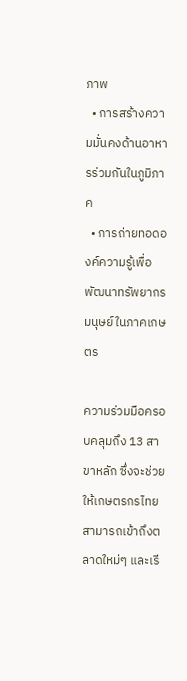ภาพ
  • การสร้างความมั่นคงด้านอาหารร่วมกันในภูมิภาค
  • การถ่ายทอดองค์ความรู้เพื่อพัฒนาทรัพยากรมนุษย์ในภาคเกษตร

ความร่วมมือครอบคลุมถึง 13 สาขาหลัก ซึ่งจะช่วยให้เกษตรกรไทยสามารถเข้าถึงตลาดใหม่ๆ และเรี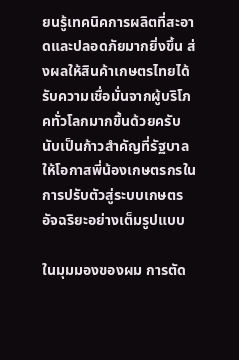ยนรู้เทคนิคการผลิตที่สะอาดและปลอดภัยมากยิ่งขึ้น ส่งผลให้สินค้าเกษตรไทยได้รับความเชื่อมั่นจากผู้บริโภคทั่วโลกมากขึ้นด้วยครับ นับเป็นก้าวสำคัญที่รัฐบาลให้โอกาสพี่น้องเกษตรกรในการปรับตัวสู่ระบบเกษตรอัจฉริยะอย่างเต็มรูปแบบ

ในมุมมองของผม การตัด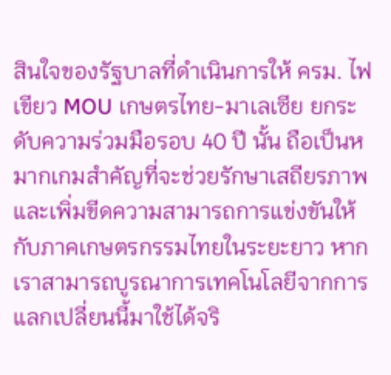สินใจของรัฐบาลที่ดำเนินการให้ ครม. ไฟเขียว MOU เกษตรไทย-มาเลเซีย ยกระดับความร่วมมือรอบ 40 ปี นั้น ถือเป็นหมากเกมสำคัญที่จะช่วยรักษาเสถียรภาพและเพิ่มขีดความสามารถการแข่งขันให้กับภาคเกษตรกรรมไทยในระยะยาว หากเราสามารถบูรณาการเทคโนโลยีจากการแลกเปลี่ยนนี้มาใช้ได้จริ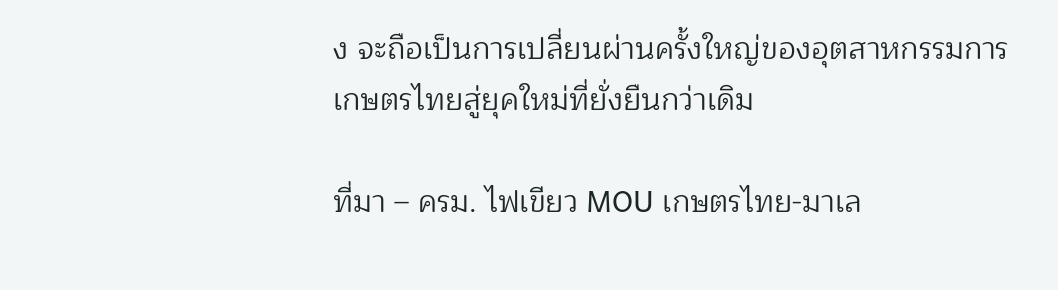ง จะถือเป็นการเปลี่ยนผ่านครั้งใหญ่ของอุตสาหกรรมการเกษตรไทยสู่ยุคใหม่ที่ยั่งยืนกว่าเดิม

ที่มา – ครม. ไฟเขียว MOU เกษตรไทย-มาเล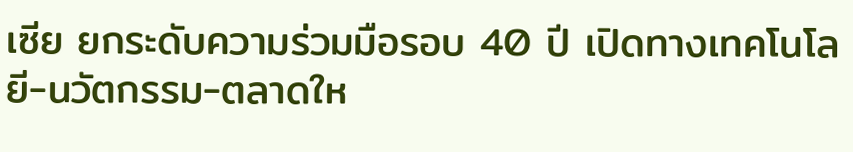เซีย ยกระดับความร่วมมือรอบ 40 ปี เปิดทางเทคโนโลยี-นวัตกรรม-ตลาดให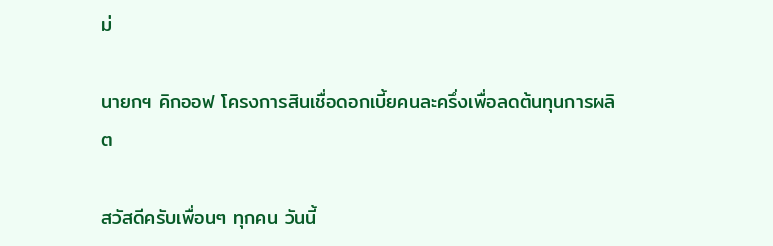ม่

นายกฯ คิกออฟ โครงการสินเชื่อดอกเบี้ยคนละครึ่งเพื่อลดต้นทุนการผลิต

สวัสดีครับเพื่อนๆ ทุกคน วันนี้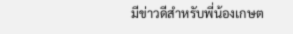มีข่าวดีสำหรับพี่น้องเกษต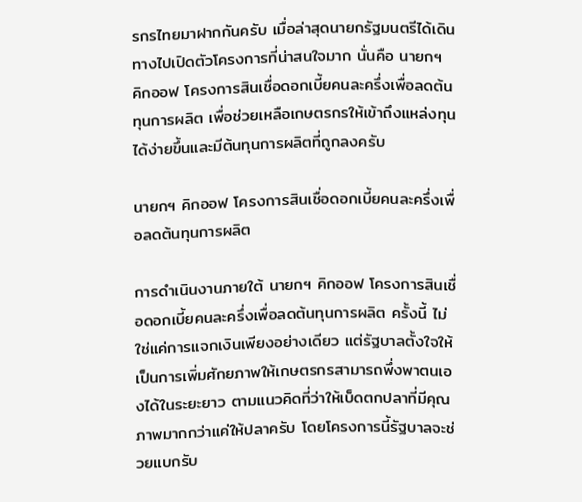รกรไทยมาฝากกันครับ เมื่อล่าสุดนายกรัฐมนตรีได้เดินทางไปเปิดตัวโครงการที่น่าสนใจมาก นั่นคือ นายกฯ คิกออฟ โครงการสินเชื่อดอกเบี้ยคนละครึ่งเพื่อลดต้นทุนการผลิต เพื่อช่วยเหลือเกษตรกรให้เข้าถึงแหล่งทุนได้ง่ายขึ้นและมีต้นทุนการผลิตที่ถูกลงครับ

นายกฯ คิกออฟ โครงการสินเชื่อดอกเบี้ยคนละครึ่งเพื่อลดต้นทุนการผลิต

การดำเนินงานภายใต้ นายกฯ คิกออฟ โครงการสินเชื่อดอกเบี้ยคนละครึ่งเพื่อลดต้นทุนการผลิต ครั้งนี้ ไม่ใช่แค่การแจกเงินเพียงอย่างเดียว แต่รัฐบาลตั้งใจให้เป็นการเพิ่มศักยภาพให้เกษตรกรสามารถพึ่งพาตนเองได้ในระยะยาว ตามแนวคิดที่ว่าให้เบ็ดตกปลาที่มีคุณภาพมากกว่าแค่ให้ปลาครับ โดยโครงการนี้รัฐบาลจะช่วยแบกรับ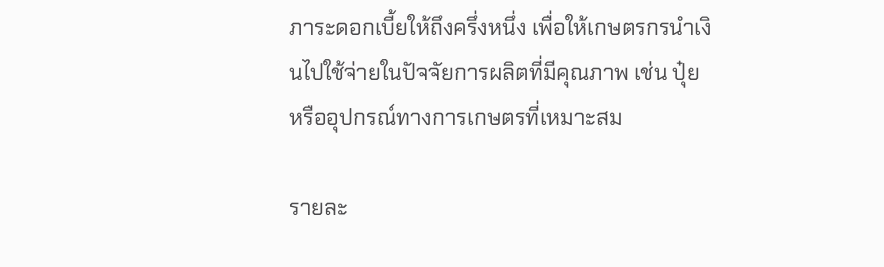ภาระดอกเบี้ยให้ถึงครึ่งหนึ่ง เพื่อให้เกษตรกรนำเงินไปใช้จ่ายในปัจจัยการผลิตที่มีคุณภาพ เช่น ปุ๋ย หรืออุปกรณ์ทางการเกษตรที่เหมาะสม

รายละ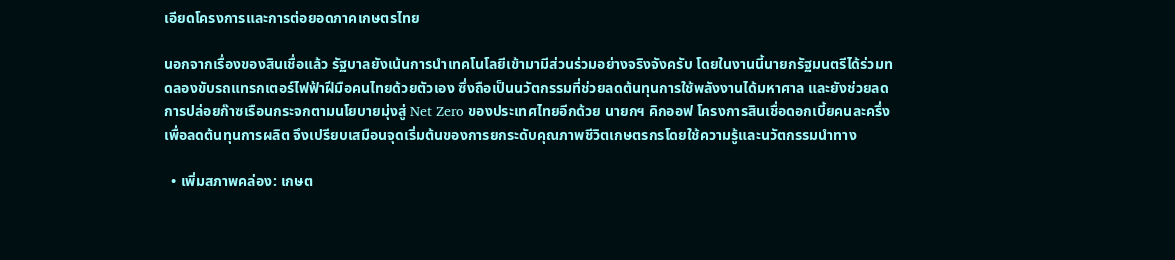เอียดโครงการและการต่อยอดภาคเกษตรไทย

นอกจากเรื่องของสินเชื่อแล้ว รัฐบาลยังเน้นการนำเทคโนโลยีเข้ามามีส่วนร่วมอย่างจริงจังครับ โดยในงานนี้นายกรัฐมนตรีได้ร่วมทดลองขับรถแทรกเตอร์ไฟฟ้าฝีมือคนไทยด้วยตัวเอง ซึ่งถือเป็นนวัตกรรมที่ช่วยลดต้นทุนการใช้พลังงานได้มหาศาล และยังช่วยลดการปล่อยก๊าซเรือนกระจกตามนโยบายมุ่งสู่ Net Zero ของประเทศไทยอีกด้วย นายกฯ คิกออฟ โครงการสินเชื่อดอกเบี้ยคนละครึ่งเพื่อลดต้นทุนการผลิต จึงเปรียบเสมือนจุดเริ่มต้นของการยกระดับคุณภาพชีวิตเกษตรกรโดยใช้ความรู้และนวัตกรรมนำทาง

  • เพิ่มสภาพคล่อง: เกษต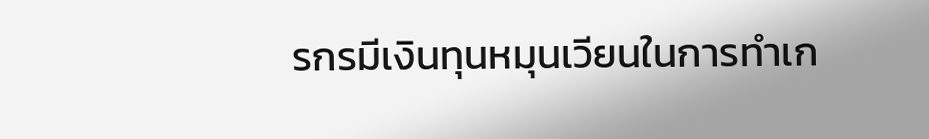รกรมีเงินทุนหมุนเวียนในการทำเก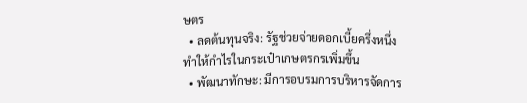ษตร
  • ลดต้นทุนจริง: รัฐช่วยจ่ายดอกเบี้ยครึ่งหนึ่ง ทำให้กำไรในกระเป๋าเกษตรกรเพิ่มขึ้น
  • พัฒนาทักษะ: มีการอบรมการบริหารจัดการ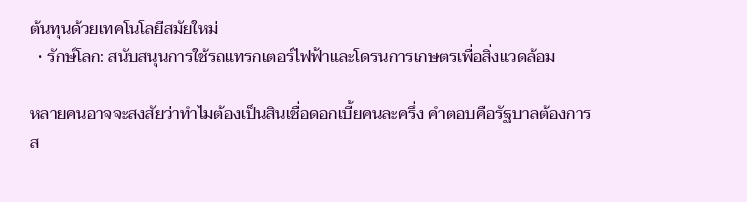ต้นทุนด้วยเทคโนโลยีสมัยใหม่
  • รักษ์โลก: สนับสนุนการใช้รถแทรกเตอร์ไฟฟ้าและโดรนการเกษตรเพื่อสิ่งแวดล้อม

หลายคนอาจจะสงสัยว่าทำไมต้องเป็นสินเชื่อดอกเบี้ยคนละครึ่ง คำตอบคือรัฐบาลต้องการส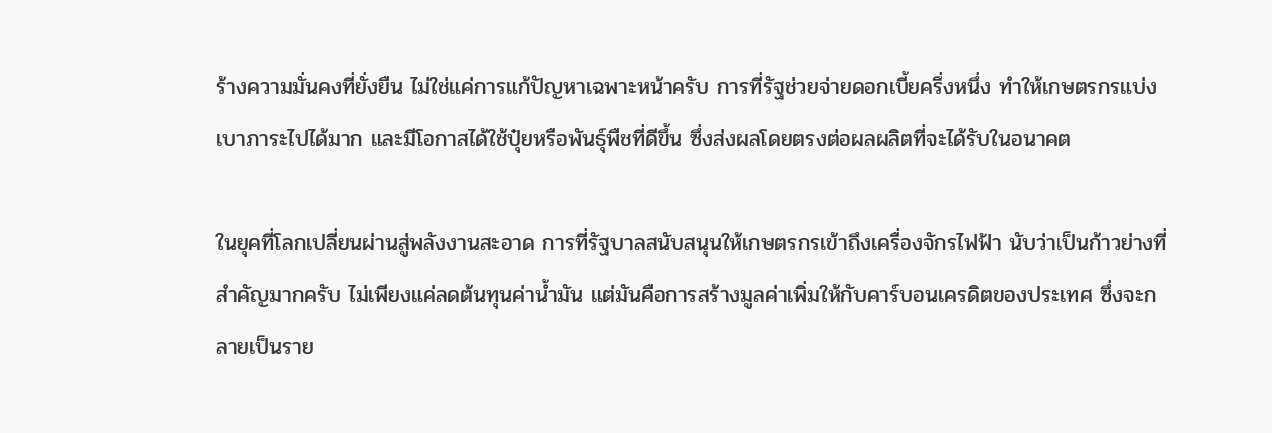ร้างความมั่นคงที่ยั่งยืน ไม่ใช่แค่การแก้ปัญหาเฉพาะหน้าครับ การที่รัฐช่วยจ่ายดอกเบี้ยครึ่งหนึ่ง ทำให้เกษตรกรแบ่งเบาภาระไปได้มาก และมีโอกาสได้ใช้ปุ๋ยหรือพันธุ์พืชที่ดีขึ้น ซึ่งส่งผลโดยตรงต่อผลผลิตที่จะได้รับในอนาคต

ในยุคที่โลกเปลี่ยนผ่านสู่พลังงานสะอาด การที่รัฐบาลสนับสนุนให้เกษตรกรเข้าถึงเครื่องจักรไฟฟ้า นับว่าเป็นก้าวย่างที่สำคัญมากครับ ไม่เพียงแค่ลดต้นทุนค่าน้ำมัน แต่มันคือการสร้างมูลค่าเพิ่มให้กับคาร์บอนเครดิตของประเทศ ซึ่งจะกลายเป็นราย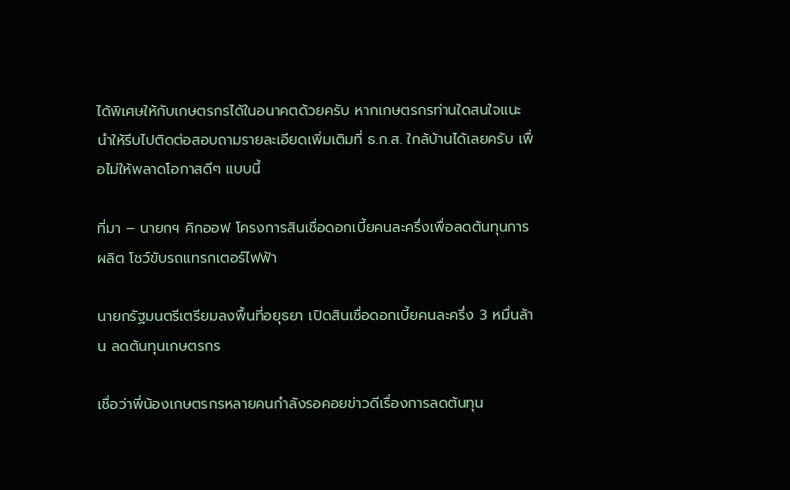ได้พิเศษให้กับเกษตรกรได้ในอนาคตด้วยครับ หากเกษตรกรท่านใดสนใจแนะนำให้รีบไปติดต่อสอบถามรายละเอียดเพิ่มเติมที่ ธ.ก.ส. ใกล้บ้านได้เลยครับ เพื่อไม่ให้พลาดโอกาสดีๆ แบบนี้

ที่มา – นายกฯ คิกออฟ โครงการสินเชื่อดอกเบี้ยคนละครึ่งเพื่อลดต้นทุนการผลิต โชว์ขับรถแทรกเตอร์ไฟฟ้า

นายกรัฐมนตรีเตรียมลงพื้นที่อยุธยา เปิดสินเชื่อดอกเบี้ยคนละครึ่ง 3 หมื่นล้าน ลดต้นทุนเกษตรกร

เชื่อว่าพี่น้องเกษตรกรหลายคนกำลังรอคอยข่าวดีเรื่องการลดต้นทุน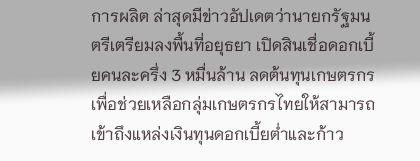การผลิต ล่าสุดมีข่าวอัปเดตว่านายกรัฐมนตรีเตรียมลงพื้นที่อยุธยา เปิดสินเชื่อดอกเบี้ยคนละครึ่ง 3 หมื่นล้าน ลดต้นทุนเกษตรกร เพื่อช่วยเหลือกลุ่มเกษตรกรไทยให้สามารถเข้าถึงแหล่งเงินทุนดอกเบี้ยต่ำและก้าว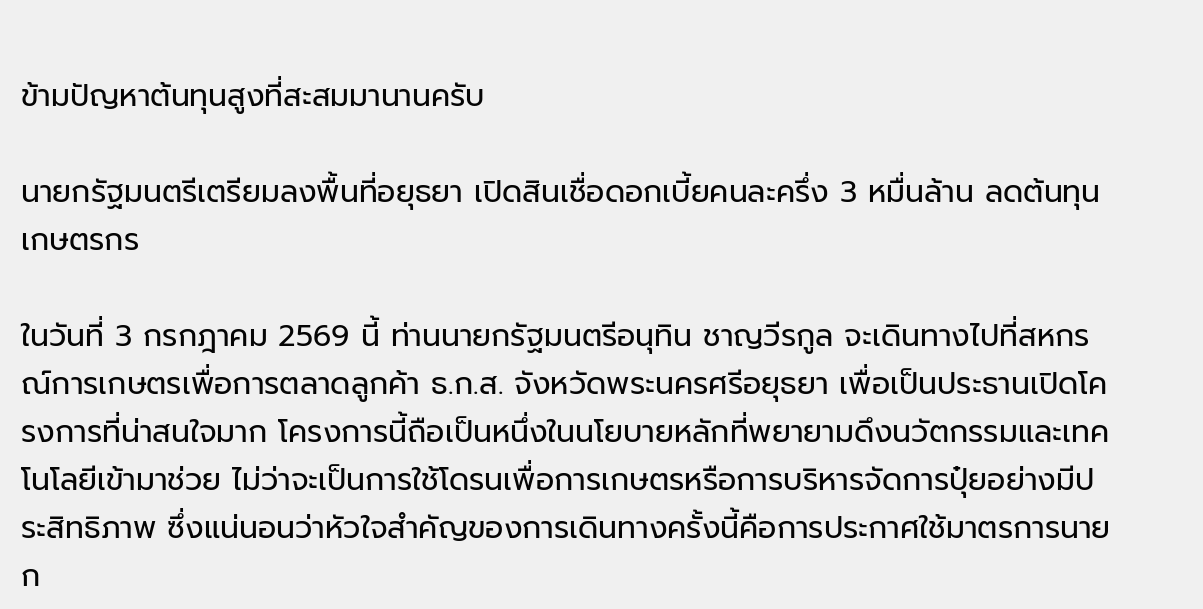ข้ามปัญหาต้นทุนสูงที่สะสมมานานครับ

นายกรัฐมนตรีเตรียมลงพื้นที่อยุธยา เปิดสินเชื่อดอกเบี้ยคนละครึ่ง 3 หมื่นล้าน ลดต้นทุนเกษตรกร

ในวันที่ 3 กรกฎาคม 2569 นี้ ท่านนายกรัฐมนตรีอนุทิน ชาญวีรกูล จะเดินทางไปที่สหกรณ์การเกษตรเพื่อการตลาดลูกค้า ธ.ก.ส. จังหวัดพระนครศรีอยุธยา เพื่อเป็นประธานเปิดโครงการที่น่าสนใจมาก โครงการนี้ถือเป็นหนึ่งในนโยบายหลักที่พยายามดึงนวัตกรรมและเทคโนโลยีเข้ามาช่วย ไม่ว่าจะเป็นการใช้โดรนเพื่อการเกษตรหรือการบริหารจัดการปุ๋ยอย่างมีประสิทธิภาพ ซึ่งแน่นอนว่าหัวใจสำคัญของการเดินทางครั้งนี้คือการประกาศใช้มาตรการนายก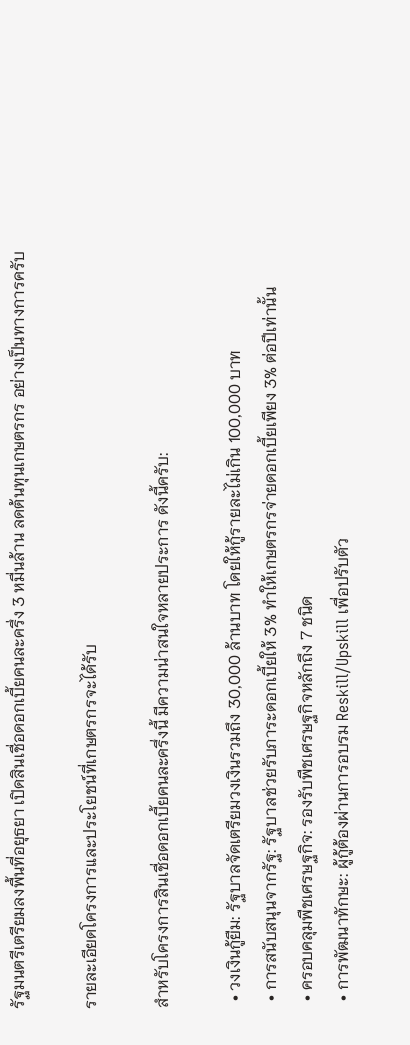รัฐมนตรีเตรียมลงพื้นที่อยุธยา เปิดสินเชื่อดอกเบี้ยคนละครึ่ง 3 หมื่นล้าน ลดต้นทุนเกษตรกร อย่างเป็นทางการครับ

รายละเอียดโครงการและประโยชน์ที่เกษตรกรจะได้รับ

สำหรับโครงการสินเชื่อดอกเบี้ยคนละครึ่งนี้ มีความน่าสนใจหลายประการ ดังนี้ครับ:

  • วงเงินกู้ยืม: รัฐบาลจัดเตรียมวงเงินรวมถึง 30,000 ล้านบาท โดยให้กู้รายละไม่เกิน 100,000 บาท
  • การสนับสนุนจากรัฐ: รัฐบาลช่วยรับภาระดอกเบี้ยให้ 3% ทำให้เกษตรกรจ่ายดอกเบี้ยเพียง 3% ต่อปีเท่านั้น
  • ครอบคลุมพืชเศรษฐกิจ: รองรับพืชเศรษฐกิจหลักถึง 7 ชนิด
  • การพัฒนาทักษะ: ผู้กู้ต้องผ่านการอบรม Reskill/Upskill เพื่อปรับตัว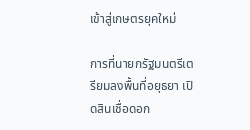เข้าสู่เกษตรยุคใหม่

การที่นายกรัฐมนตรีเตรียมลงพื้นที่อยุธยา เปิดสินเชื่อดอก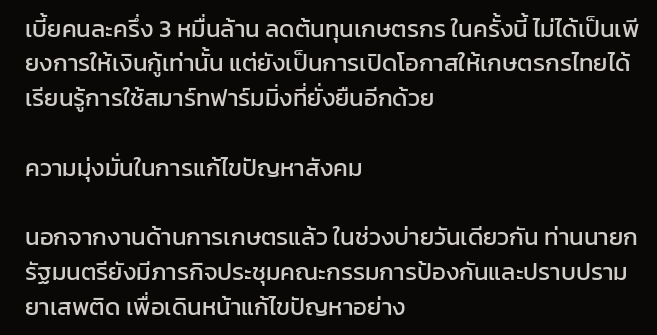เบี้ยคนละครึ่ง 3 หมื่นล้าน ลดต้นทุนเกษตรกร ในครั้งนี้ ไม่ได้เป็นเพียงการให้เงินกู้เท่านั้น แต่ยังเป็นการเปิดโอกาสให้เกษตรกรไทยได้เรียนรู้การใช้สมาร์ทฟาร์มมิ่งที่ยั่งยืนอีกด้วย

ความมุ่งมั่นในการแก้ไขปัญหาสังคม

นอกจากงานด้านการเกษตรแล้ว ในช่วงบ่ายวันเดียวกัน ท่านนายกรัฐมนตรียังมีภารกิจประชุมคณะกรรมการป้องกันและปราบปรามยาเสพติด เพื่อเดินหน้าแก้ไขปัญหาอย่าง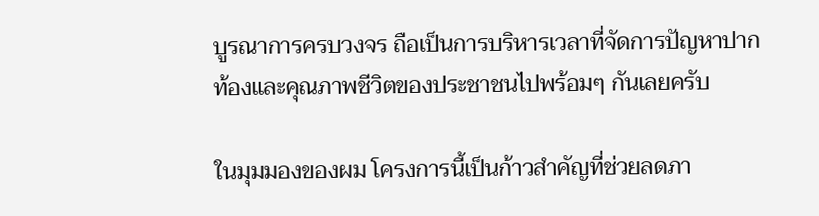บูรณาการครบวงจร ถือเป็นการบริหารเวลาที่จัดการปัญหาปากท้องและคุณภาพชีวิตของประชาชนไปพร้อมๆ กันเลยครับ

ในมุมมองของผม โครงการนี้เป็นก้าวสำคัญที่ช่วยลดภา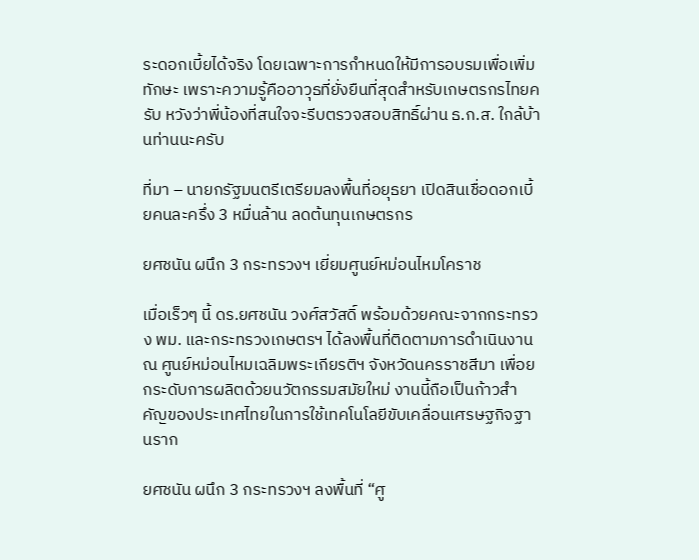ระดอกเบี้ยได้จริง โดยเฉพาะการกำหนดให้มีการอบรมเพื่อเพิ่มทักษะ เพราะความรู้คืออาวุธที่ยั่งยืนที่สุดสำหรับเกษตรกรไทยครับ หวังว่าพี่น้องที่สนใจจะรีบตรวจสอบสิทธิ์ผ่าน ธ.ก.ส. ใกล้บ้านท่านนะครับ

ที่มา – นายกรัฐมนตรีเตรียมลงพื้นที่อยุธยา เปิดสินเชื่อดอกเบี้ยคนละครึ่ง 3 หมื่นล้าน ลดต้นทุนเกษตรกร

ยศชนัน ผนึก 3 กระทรวงฯ เยี่ยมศูนย์หม่อนไหมโคราช

เมื่อเร็วๆ นี้ ดร.ยศชนัน วงศ์สวัสดิ์ พร้อมด้วยคณะจากกระทรวง พม. และกระทรวงเกษตรฯ ได้ลงพื้นที่ติดตามการดำเนินงาน ณ ศูนย์หม่อนไหมเฉลิมพระเกียรติฯ จังหวัดนครราชสีมา เพื่อยกระดับการผลิตด้วยนวัตกรรมสมัยใหม่ งานนี้ถือเป็นก้าวสำคัญของประเทศไทยในการใช้เทคโนโลยีขับเคลื่อนเศรษฐกิจฐานราก

ยศชนัน ผนึก 3 กระทรวงฯ ลงพื้นที่ “ศู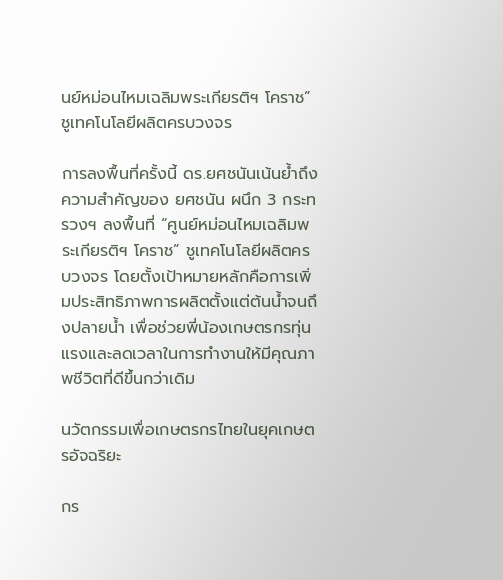นย์หม่อนไหมเฉลิมพระเกียรติฯ โคราช” ชูเทคโนโลยีผลิตครบวงจร

การลงพื้นที่ครั้งนี้ ดร.ยศชนันเน้นย้ำถึงความสำคัญของ ยศชนัน ผนึก 3 กระทรวงฯ ลงพื้นที่ “ศูนย์หม่อนไหมเฉลิมพระเกียรติฯ โคราช” ชูเทคโนโลยีผลิตครบวงจร โดยตั้งเป้าหมายหลักคือการเพิ่มประสิทธิภาพการผลิตตั้งแต่ต้นน้ำจนถึงปลายน้ำ เพื่อช่วยพี่น้องเกษตรกรทุ่นแรงและลดเวลาในการทำงานให้มีคุณภาพชีวิตที่ดีขึ้นกว่าเดิม

นวัตกรรมเพื่อเกษตรกรไทยในยุคเกษตรอัจฉริยะ

กร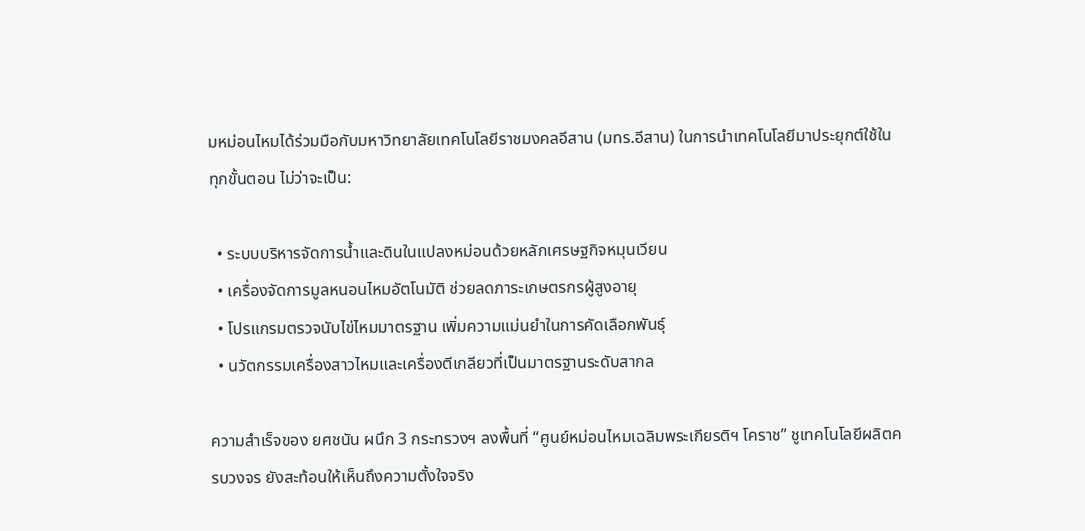มหม่อนไหมได้ร่วมมือกับมหาวิทยาลัยเทคโนโลยีราชมงคลอีสาน (มทร.อีสาน) ในการนำเทคโนโลยีมาประยุกต์ใช้ในทุกขั้นตอน ไม่ว่าจะเป็น:

  • ระบบบริหารจัดการน้ำและดินในแปลงหม่อนด้วยหลักเศรษฐกิจหมุนเวียน
  • เครื่องจัดการมูลหนอนไหมอัตโนมัติ ช่วยลดภาระเกษตรกรผู้สูงอายุ
  • โปรแกรมตรวจนับไข่ไหมมาตรฐาน เพิ่มความแม่นยำในการคัดเลือกพันธุ์
  • นวัตกรรมเครื่องสาวไหมและเครื่องตีเกลียวที่เป็นมาตรฐานระดับสากล

ความสำเร็จของ ยศชนัน ผนึก 3 กระทรวงฯ ลงพื้นที่ “ศูนย์หม่อนไหมเฉลิมพระเกียรติฯ โคราช” ชูเทคโนโลยีผลิตครบวงจร ยังสะท้อนให้เห็นถึงความตั้งใจจริง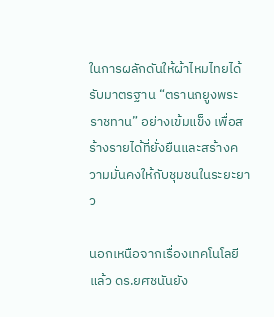ในการผลักดันให้ผ้าไหมไทยได้รับมาตรฐาน “ตรานกยูงพระราชทาน” อย่างเข้มแข็ง เพื่อสร้างรายได้ที่ยั่งยืนและสร้างความมั่นคงให้กับชุมชนในระยะยาว

นอกเหนือจากเรื่องเทคโนโลยีแล้ว ดร.ยศชนันยัง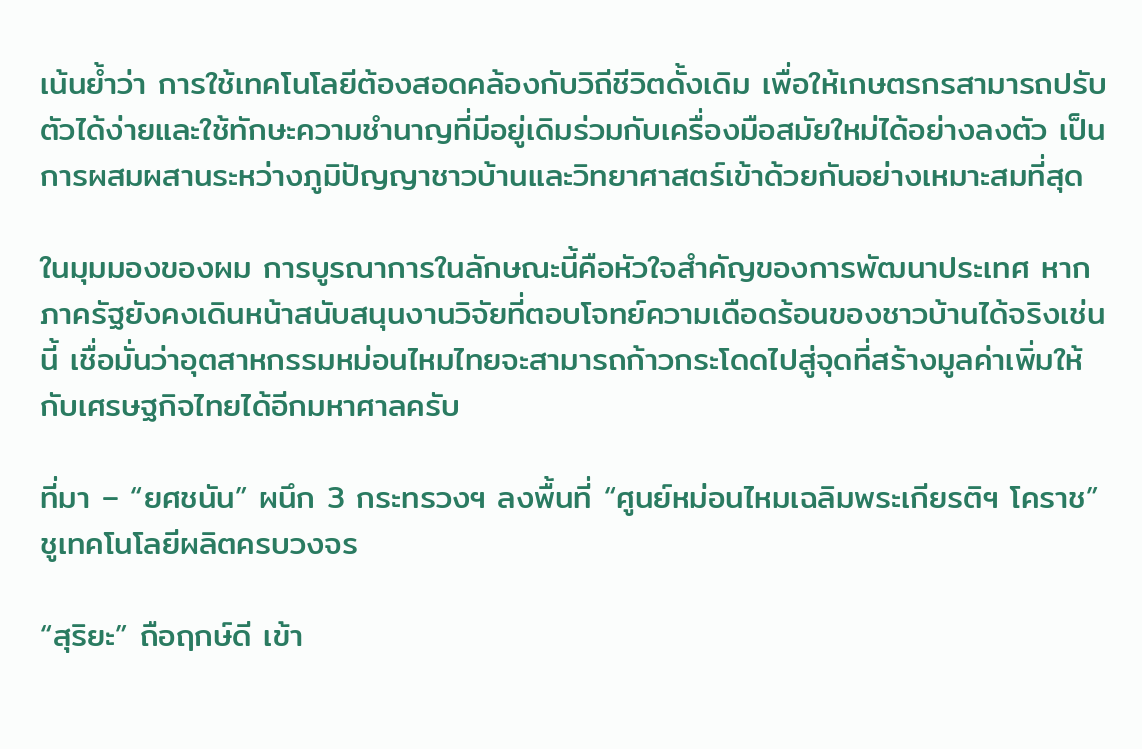เน้นย้ำว่า การใช้เทคโนโลยีต้องสอดคล้องกับวิถีชีวิตดั้งเดิม เพื่อให้เกษตรกรสามารถปรับตัวได้ง่ายและใช้ทักษะความชำนาญที่มีอยู่เดิมร่วมกับเครื่องมือสมัยใหม่ได้อย่างลงตัว เป็นการผสมผสานระหว่างภูมิปัญญาชาวบ้านและวิทยาศาสตร์เข้าด้วยกันอย่างเหมาะสมที่สุด

ในมุมมองของผม การบูรณาการในลักษณะนี้คือหัวใจสำคัญของการพัฒนาประเทศ หากภาครัฐยังคงเดินหน้าสนับสนุนงานวิจัยที่ตอบโจทย์ความเดือดร้อนของชาวบ้านได้จริงเช่นนี้ เชื่อมั่นว่าอุตสาหกรรมหม่อนไหมไทยจะสามารถก้าวกระโดดไปสู่จุดที่สร้างมูลค่าเพิ่มให้กับเศรษฐกิจไทยได้อีกมหาศาลครับ

ที่มา – “ยศชนัน” ผนึก 3 กระทรวงฯ ลงพื้นที่ “ศูนย์หม่อนไหมเฉลิมพระเกียรติฯ โคราช” ชูเทคโนโลยีผลิตครบวงจร

“สุริยะ” ถือฤกษ์ดี เข้า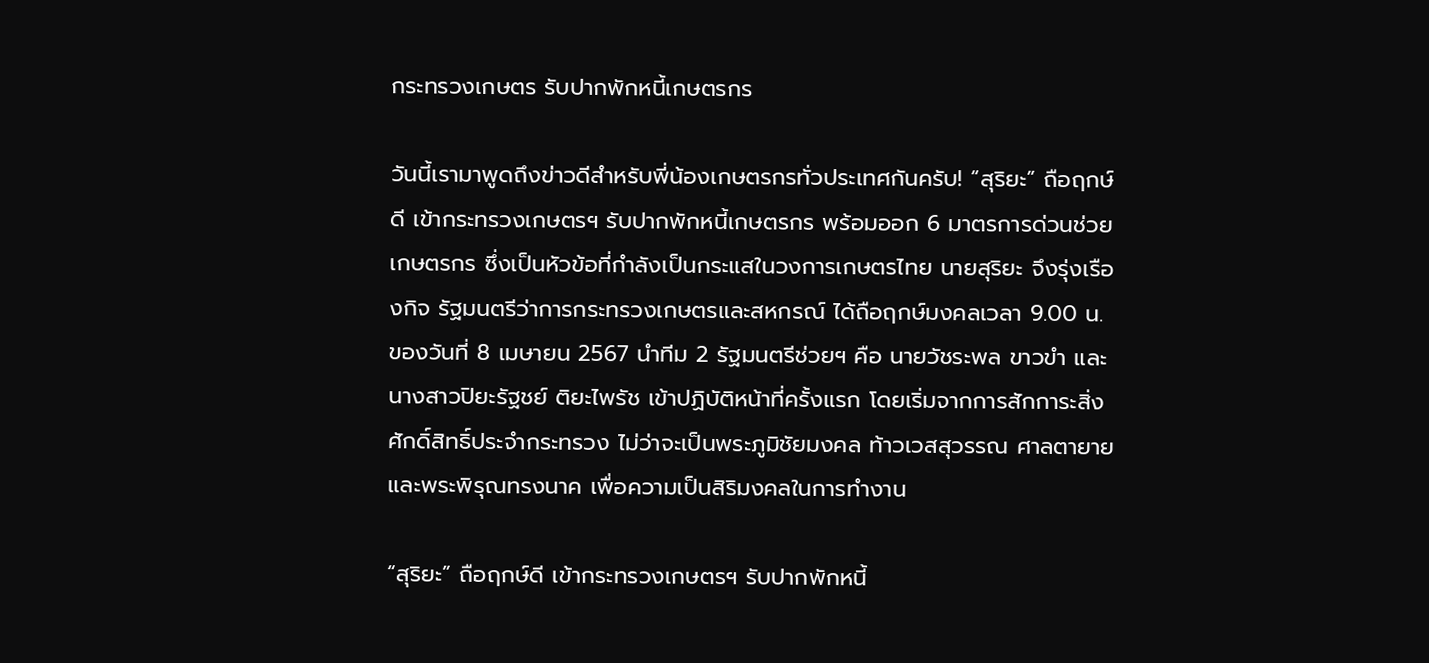กระทรวงเกษตร รับปากพักหนี้เกษตรกร

วันนี้เรามาพูดถึงข่าวดีสำหรับพี่น้องเกษตรกรทั่วประเทศกันครับ! “สุริยะ” ถือฤกษ์ดี เข้ากระทรวงเกษตรฯ รับปากพักหนี้เกษตรกร พร้อมออก 6 มาตรการด่วนช่วยเกษตรกร ซึ่งเป็นหัวข้อที่กำลังเป็นกระแสในวงการเกษตรไทย นายสุริยะ จึงรุ่งเรืองกิจ รัฐมนตรีว่าการกระทรวงเกษตรและสหกรณ์ ได้ถือฤกษ์มงคลเวลา 9.00 น. ของวันที่ 8 เมษายน 2567 นำทีม 2 รัฐมนตรีช่วยฯ คือ นายวัชระพล ขาวขำ และนางสาวปิยะรัฐชย์ ติยะไพรัช เข้าปฏิบัติหน้าที่ครั้งแรก โดยเริ่มจากการสักการะสิ่งศักดิ์สิทธิ์ประจำกระทรวง ไม่ว่าจะเป็นพระภูมิชัยมงคล ท้าวเวสสุวรรณ ศาลตายาย และพระพิรุณทรงนาค เพื่อความเป็นสิริมงคลในการทำงาน

“สุริยะ” ถือฤกษ์ดี เข้ากระทรวงเกษตรฯ รับปากพักหนี้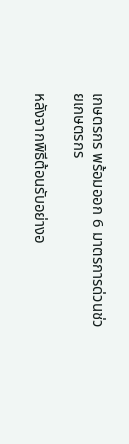เกษตรกร พร้อมออก 6 มาตรการด่วนช่วยเกษตรกร

หลังจากพิธีต้อนรับอย่างอ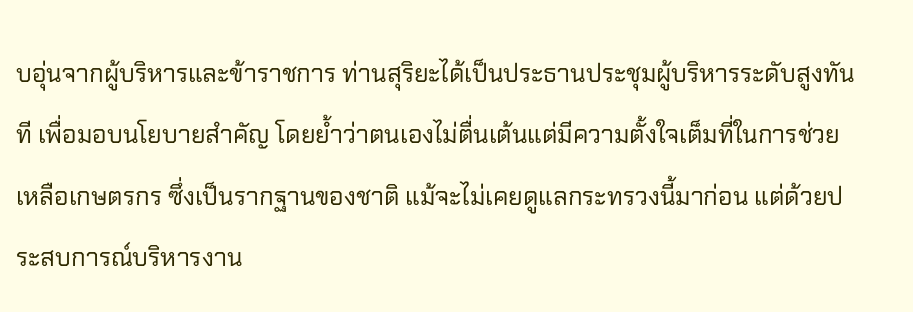บอุ่นจากผู้บริหารและข้าราชการ ท่านสุริยะได้เป็นประธานประชุมผู้บริหารระดับสูงทันที เพื่อมอบนโยบายสำคัญ โดยย้ำว่าตนเองไม่ตื่นเต้นแต่มีความตั้งใจเต็มที่ในการช่วยเหลือเกษตรกร ซึ่งเป็นรากฐานของชาติ แม้จะไม่เคยดูแลกระทรวงนี้มาก่อน แต่ด้วยประสบการณ์บริหารงาน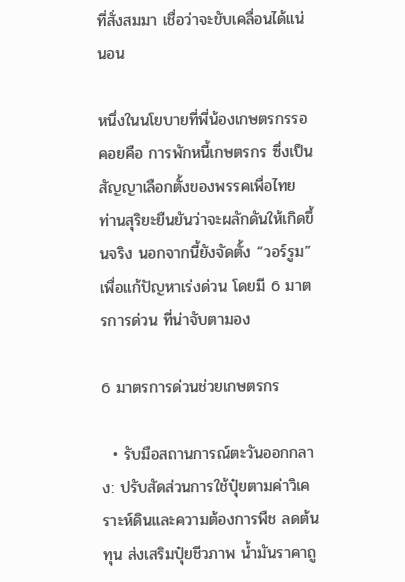ที่สั่งสมมา เชื่อว่าจะขับเคลื่อนได้แน่นอน

หนึ่งในนโยบายที่พี่น้องเกษตรกรรอคอยคือ การพักหนี้เกษตรกร ซึ่งเป็นสัญญาเลือกตั้งของพรรคเพื่อไทย ท่านสุริยะยืนยันว่าจะผลักดันให้เกิดขึ้นจริง นอกจากนี้ยังจัดตั้ง “วอร์รูม” เพื่อแก้ปัญหาเร่งด่วน โดยมี 6 มาตรการด่วน ที่น่าจับตามอง

6 มาตรการด่วนช่วยเกษตรกร

  • รับมือสถานการณ์ตะวันออกกลาง: ปรับสัดส่วนการใช้ปุ๋ยตามค่าวิเคราะห์ดินและความต้องการพืช ลดต้นทุน ส่งเสริมปุ๋ยชีวภาพ น้ำมันราคาถู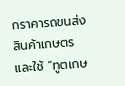กราคารถขนส่งสินค้าเกษตร และใช้ “ทูตเกษ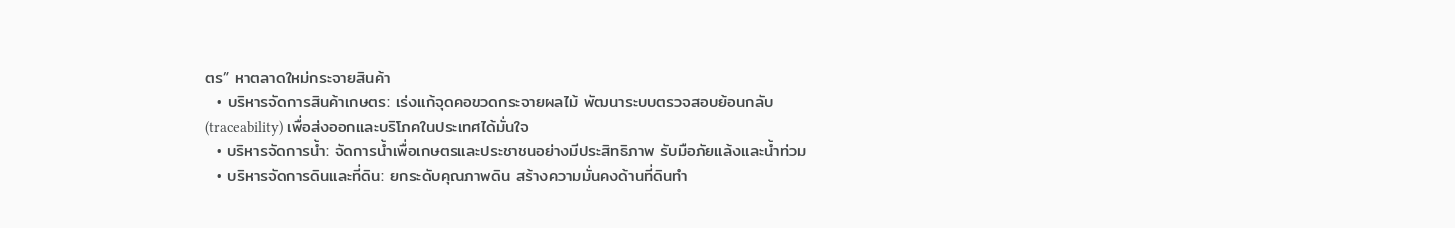ตร” หาตลาดใหม่กระจายสินค้า
  • บริหารจัดการสินค้าเกษตร: เร่งแก้จุดคอขวดกระจายผลไม้ พัฒนาระบบตรวจสอบย้อนกลับ (traceability) เพื่อส่งออกและบริโภคในประเทศได้มั่นใจ
  • บริหารจัดการน้ำ: จัดการน้ำเพื่อเกษตรและประชาชนอย่างมีประสิทธิภาพ รับมือภัยแล้งและน้ำท่วม
  • บริหารจัดการดินและที่ดิน: ยกระดับคุณภาพดิน สร้างความมั่นคงด้านที่ดินทำ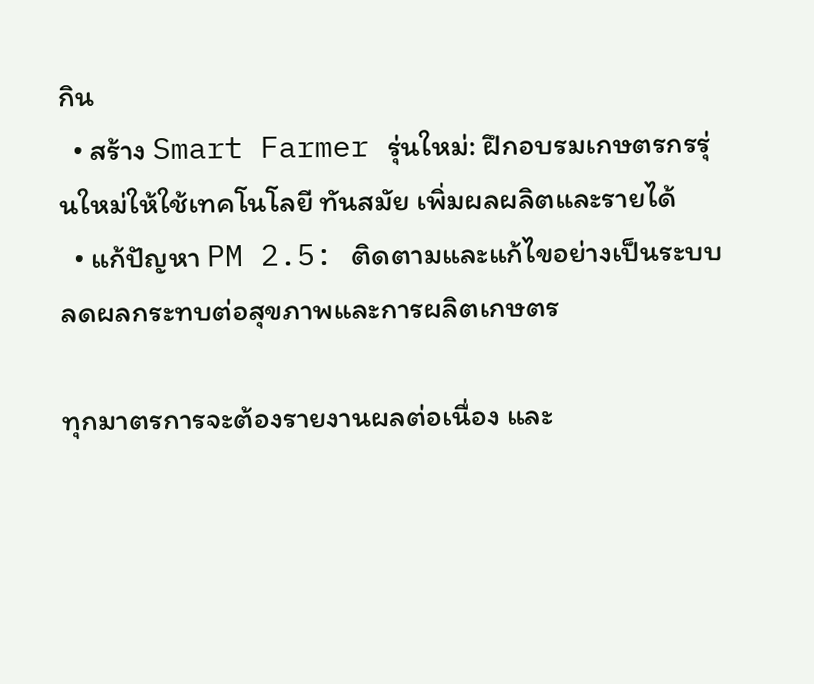กิน
  • สร้าง Smart Farmer รุ่นใหม่: ฝึกอบรมเกษตรกรรุ่นใหม่ให้ใช้เทคโนโลยี ทันสมัย เพิ่มผลผลิตและรายได้
  • แก้ปัญหา PM 2.5: ติดตามและแก้ไขอย่างเป็นระบบ ลดผลกระทบต่อสุขภาพและการผลิตเกษตร

ทุกมาตรการจะต้องรายงานผลต่อเนื่อง และ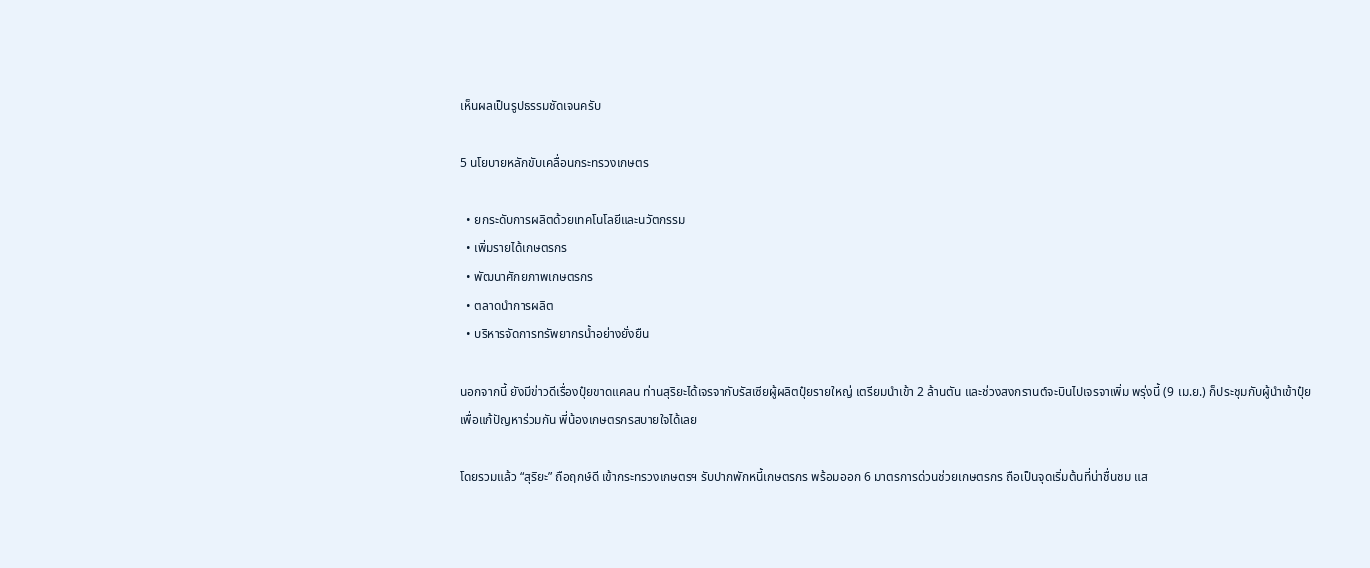เห็นผลเป็นรูปธรรมชัดเจนครับ

5 นโยบายหลักขับเคลื่อนกระทรวงเกษตร

  • ยกระดับการผลิตด้วยเทคโนโลยีและนวัตกรรม
  • เพิ่มรายได้เกษตรกร
  • พัฒนาศักยภาพเกษตรกร
  • ตลาดนำการผลิต
  • บริหารจัดการทรัพยากรน้ำอย่างยั่งยืน

นอกจากนี้ ยังมีข่าวดีเรื่องปุ๋ยขาดแคลน ท่านสุริยะได้เจรจากับรัสเซียผู้ผลิตปุ๋ยรายใหญ่ เตรียมนำเข้า 2 ล้านตัน และช่วงสงกรานต์จะบินไปเจรจาเพิ่ม พรุ่งนี้ (9 เม.ย.) ก็ประชุมกับผู้นำเข้าปุ๋ยเพื่อแก้ปัญหาร่วมกัน พี่น้องเกษตรกรสบายใจได้เลย

โดยรวมแล้ว “สุริยะ” ถือฤกษ์ดี เข้ากระทรวงเกษตรฯ รับปากพักหนี้เกษตรกร พร้อมออก 6 มาตรการด่วนช่วยเกษตรกร ถือเป็นจุดเริ่มต้นที่น่าชื่นชม แส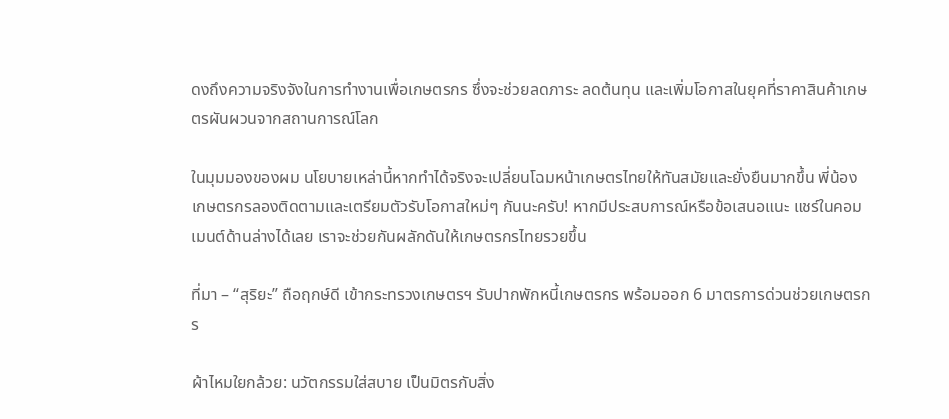ดงถึงความจริงจังในการทำงานเพื่อเกษตรกร ซึ่งจะช่วยลดภาระ ลดต้นทุน และเพิ่มโอกาสในยุคที่ราคาสินค้าเกษตรผันผวนจากสถานการณ์โลก

ในมุมมองของผม นโยบายเหล่านี้หากทำได้จริงจะเปลี่ยนโฉมหน้าเกษตรไทยให้ทันสมัยและยั่งยืนมากขึ้น พี่น้องเกษตรกรลองติดตามและเตรียมตัวรับโอกาสใหม่ๆ กันนะครับ! หากมีประสบการณ์หรือข้อเสนอแนะ แชร์ในคอมเมนต์ด้านล่างได้เลย เราจะช่วยกันผลักดันให้เกษตรกรไทยรวยขึ้น

ที่มา – “สุริยะ” ถือฤกษ์ดี เข้ากระทรวงเกษตรฯ รับปากพักหนี้เกษตรกร พร้อมออก 6 มาตรการด่วนช่วยเกษตรกร

ผ้าไหมใยกล้วย: นวัตกรรมใส่สบาย เป็นมิตรกับสิ่ง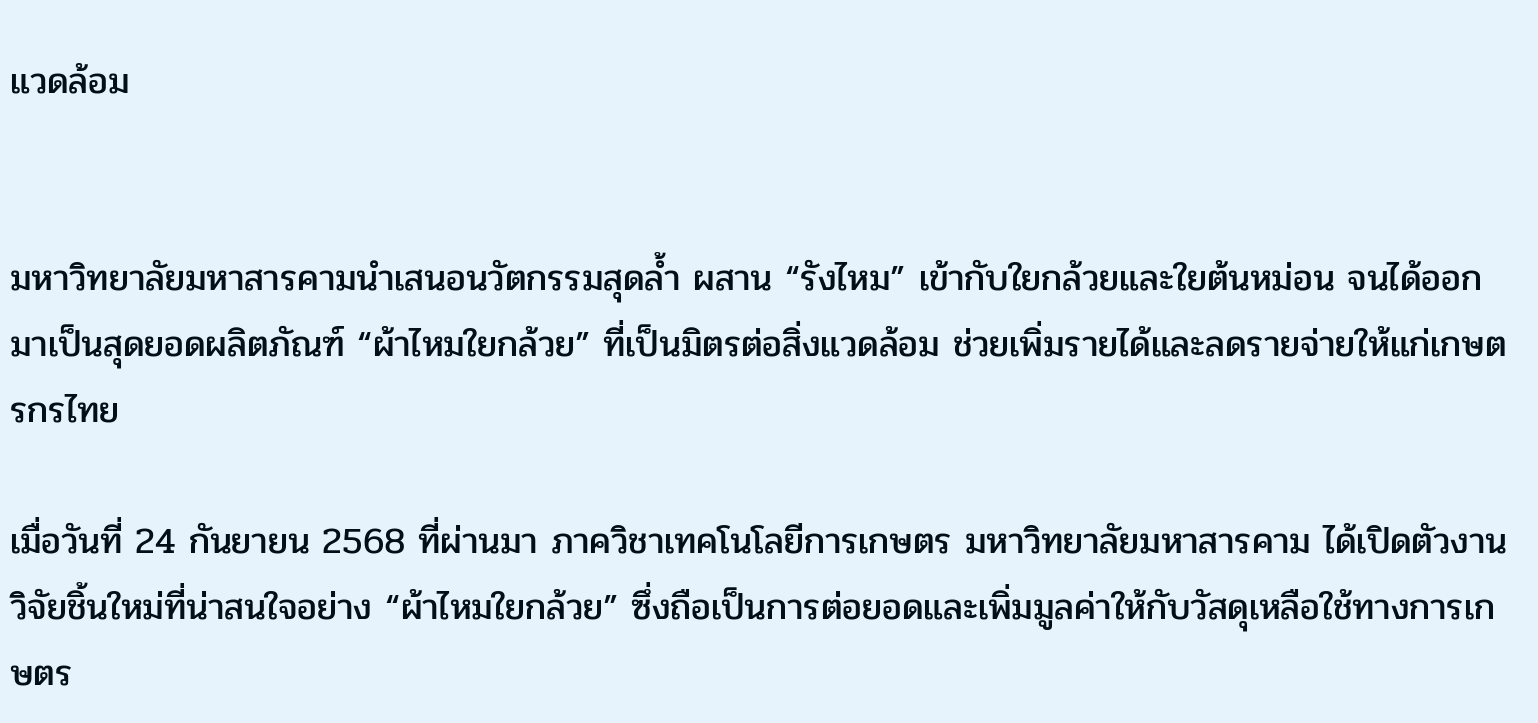แวดล้อม


มหาวิทยาลัยมหาสารคามนำเสนอนวัตกรรมสุดล้ำ ผสาน “รังไหม” เข้ากับใยกล้วยและใยต้นหม่อน จนได้ออกมาเป็นสุดยอดผลิตภัณฑ์ “ผ้าไหมใยกล้วย” ที่เป็นมิตรต่อสิ่งแวดล้อม ช่วยเพิ่มรายได้และลดรายจ่ายให้แก่เกษตรกรไทย

เมื่อวันที่ 24 กันยายน 2568 ที่ผ่านมา ภาควิชาเทคโนโลยีการเกษตร มหาวิทยาลัยมหาสารคาม ได้เปิดตัวงานวิจัยชิ้นใหม่ที่น่าสนใจอย่าง “ผ้าไหมใยกล้วย” ซึ่งถือเป็นการต่อยอดและเพิ่มมูลค่าให้กับวัสดุเหลือใช้ทางการเกษตร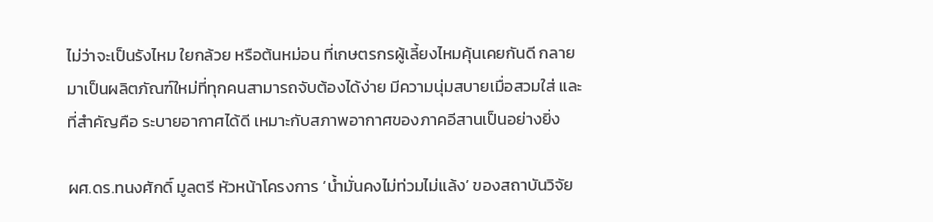ไม่ว่าจะเป็นรังไหม ใยกล้วย หรือต้นหม่อน ที่เกษตรกรผู้เลี้ยงไหมคุ้นเคยกันดี กลายมาเป็นผลิตภัณฑ์ใหม่ที่ทุกคนสามารถจับต้องได้ง่าย มีความนุ่มสบายเมื่อสวมใส่ และที่สำคัญคือ ระบายอากาศได้ดี เหมาะกับสภาพอากาศของภาคอีสานเป็นอย่างยิ่ง

ผศ.ดร.ทนงศักดิ์ มูลตรี หัวหน้าโครงการ ‘น้ำมั่นคงไม่ท่วมไม่แล้ง’ ของสถาบันวิจัย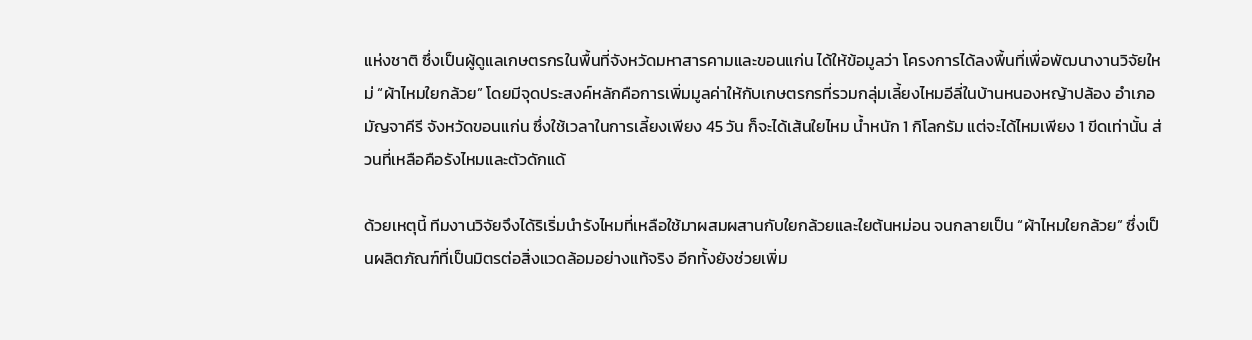แห่งชาติ ซึ่งเป็นผู้ดูแลเกษตรกรในพื้นที่จังหวัดมหาสารคามและขอนแก่น ได้ให้ข้อมูลว่า โครงการได้ลงพื้นที่เพื่อพัฒนางานวิจัยใหม่ “ผ้าไหมใยกล้วย” โดยมีจุดประสงค์หลักคือการเพิ่มมูลค่าให้กับเกษตรกรที่รวมกลุ่มเลี้ยงไหมอีลี่ในบ้านหนองหญ้าปล้อง อำเภอมัญจาคีรี จังหวัดขอนแก่น ซึ่งใช้เวลาในการเลี้ยงเพียง 45 วัน ก็จะได้เส้นใยไหม น้ำหนัก 1 กิโลกรัม แต่จะได้ไหมเพียง 1 ขีดเท่านั้น ส่วนที่เหลือคือรังไหมและตัวดักแด้

ด้วยเหตุนี้ ทีมงานวิจัยจึงได้ริเริ่มนำรังไหมที่เหลือใช้มาผสมผสานกับใยกล้วยและใยต้นหม่อน จนกลายเป็น “ผ้าไหมใยกล้วย” ซึ่งเป็นผลิตภัณฑ์ที่เป็นมิตรต่อสิ่งแวดล้อมอย่างแท้จริง อีกทั้งยังช่วยเพิ่ม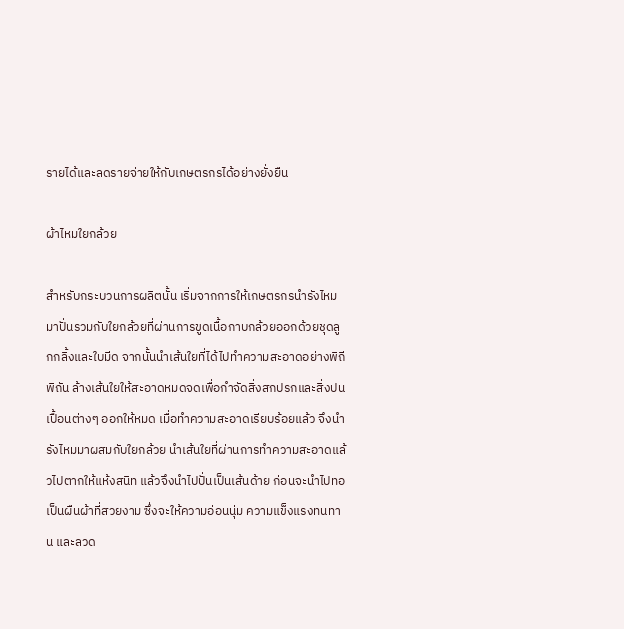รายได้และลดรายจ่ายให้กับเกษตรกรได้อย่างยั่งยืน

ผ้าไหมใยกล้วย

สำหรับกระบวนการผลิตนั้น เริ่มจากการให้เกษตรกรนำรังไหมมาปั่นรวมกับใยกล้วยที่ผ่านการขูดเนื้อกาบกล้วยออกด้วยชุดลูกกลิ้งและใบมีด จากนั้นนำเส้นใยที่ได้ไปทำความสะอาดอย่างพิถีพิถัน ล้างเส้นใยให้สะอาดหมดจดเพื่อกำจัดสิ่งสกปรกและสิ่งปนเปื้อนต่างๆ ออกให้หมด เมื่อทำความสะอาดเรียบร้อยแล้ว จึงนำรังไหมมาผสมกับใยกล้วย นำเส้นใยที่ผ่านการทำความสะอาดแล้วไปตากให้แห้งสนิท แล้วจึงนำไปปั่นเป็นเส้นด้าย ก่อนจะนำไปทอเป็นผืนผ้าที่สวยงาม ซึ่งจะให้ความอ่อนนุ่ม ความแข็งแรงทนทาน และลวด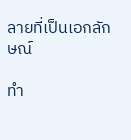ลายที่เป็นเอกลักษณ์

ทำ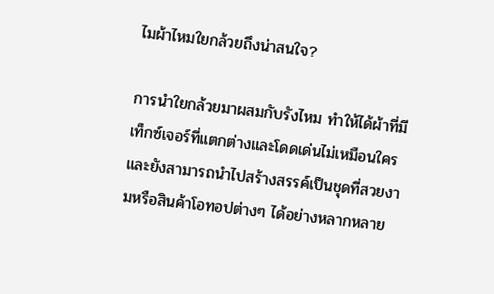ไมผ้าไหมใยกล้วยถึงน่าสนใจ?

การนำใยกล้วยมาผสมกับรังไหม ทำให้ได้ผ้าที่มีเท็กซ์เจอร์ที่แตกต่างและโดดเด่นไม่เหมือนใคร และยังสามารถนำไปสร้างสรรค์เป็นชุดที่สวยงามหรือสินค้าโอทอปต่างๆ ได้อย่างหลากหลาย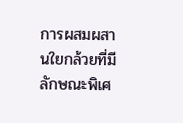การผสมผสานใยกล้วยที่มีลักษณะพิเศ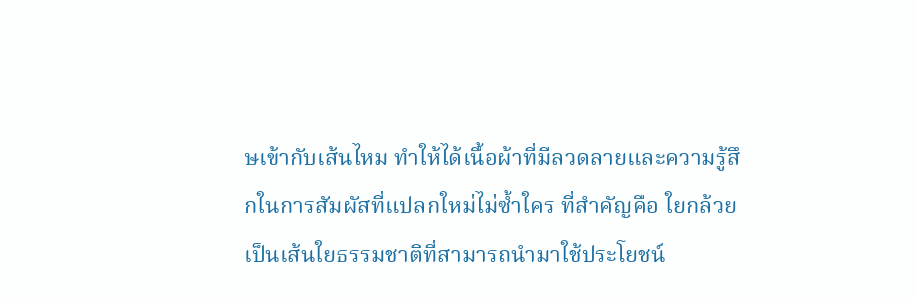ษเข้ากับเส้นไหม ทำให้ได้เนื้อผ้าที่มีลวดลายและความรู้สึกในการสัมผัสที่แปลกใหม่ไม่ซ้ำใคร ที่สำคัญคือ ใยกล้วยเป็นเส้นใยธรรมชาติที่สามารถนำมาใช้ประโยชน์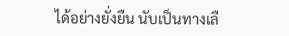ได้อย่างยั่งยืน นับเป็นทางเลื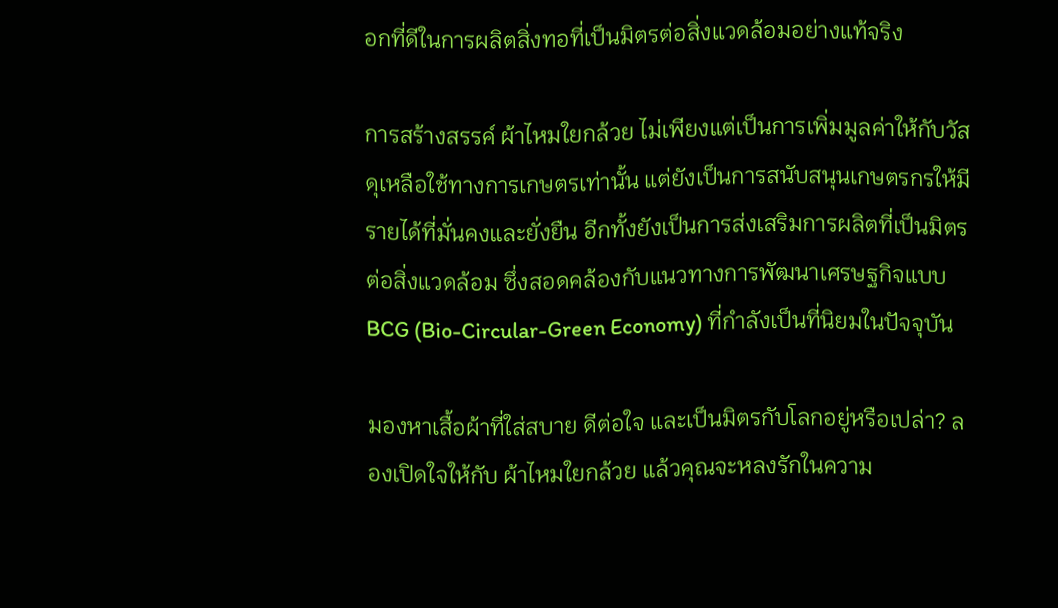อกที่ดีในการผลิตสิ่งทอที่เป็นมิตรต่อสิ่งแวดล้อมอย่างแท้จริง

การสร้างสรรค์ ผ้าไหมใยกล้วย ไม่เพียงแต่เป็นการเพิ่มมูลค่าให้กับวัสดุเหลือใช้ทางการเกษตรเท่านั้น แต่ยังเป็นการสนับสนุนเกษตรกรให้มีรายได้ที่มั่นคงและยั่งยืน อีกทั้งยังเป็นการส่งเสริมการผลิตที่เป็นมิตรต่อสิ่งแวดล้อม ซึ่งสอดคล้องกับแนวทางการพัฒนาเศรษฐกิจแบบ BCG (Bio-Circular-Green Economy) ที่กำลังเป็นที่นิยมในปัจจุบัน

มองหาเสื้อผ้าที่ใส่สบาย ดีต่อใจ และเป็นมิตรกับโลกอยู่หรือเปล่า? ลองเปิดใจให้กับ ผ้าไหมใยกล้วย แล้วคุณจะหลงรักในความ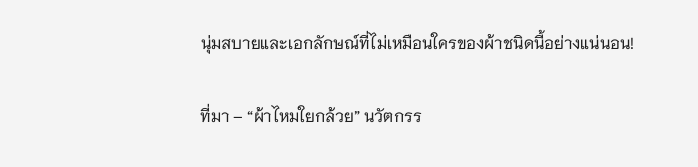นุ่มสบายและเอกลักษณ์ที่ไม่เหมือนใครของผ้าชนิดนี้อย่างแน่นอน!

ที่มา – “ผ้าไหมใยกล้วย” นวัตกรร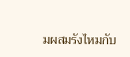มผสมรังไหมกับ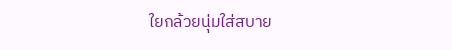ใยกล้วยนุ่มใส่สบาย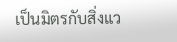เป็นมิตรกับสิ่งแว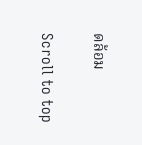ดล้อม

Scroll to top